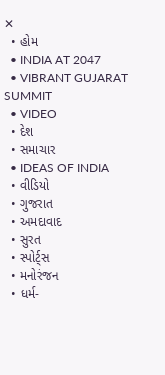✕
  • હોમ
  • INDIA AT 2047
  • VIBRANT GUJARAT SUMMIT
  • VIDEO
  • દેશ
  • સમાચાર
  • IDEAS OF INDIA
  • વીડિયો
  • ગુજરાત
  • અમદાવાદ
  • સુરત
  • સ્પોર્ટ્સ
  • મનોરંજન
  • ધર્મ-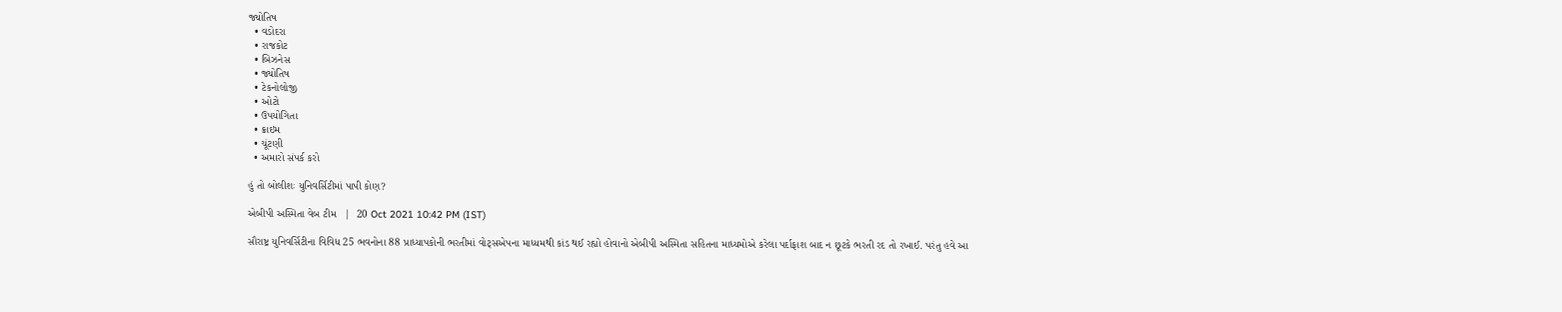જ્યોતિષ
  • વડોદરા
  • રાજકોટ
  • બિઝનેસ
  • જ્યોતિષ
  • ટેકનોલોજી
  • ઓટો
  • ઉપયોગિતા
  • ક્રાઇમ
  • ચૂંટણી
  • અમારો સંપર્ક કરો

હું તો બોલીશઃ યુનિવર્સિટીમાં પાપી કોણ?

એબીપી અસ્મિતા વેબ ટીમ   |  20 Oct 2021 10:42 PM (IST)

સૌરાષ્ટ્ર યુનિવર્સિટીના વિવિધ 25 ભવનોના 88 પ્રાધ્યાપકોની ભરતીમાં વોટ્સએપના માધ્યમથી કાંડ થઈ રહ્યો હોવાનો એબીપી અસ્મિતા સહિતના માધ્યમોએ કરેલા પર્દાફાશ બાદ ન છૂટકે ભરતી રદ તો રખાઈ. પરંતુ હવે આ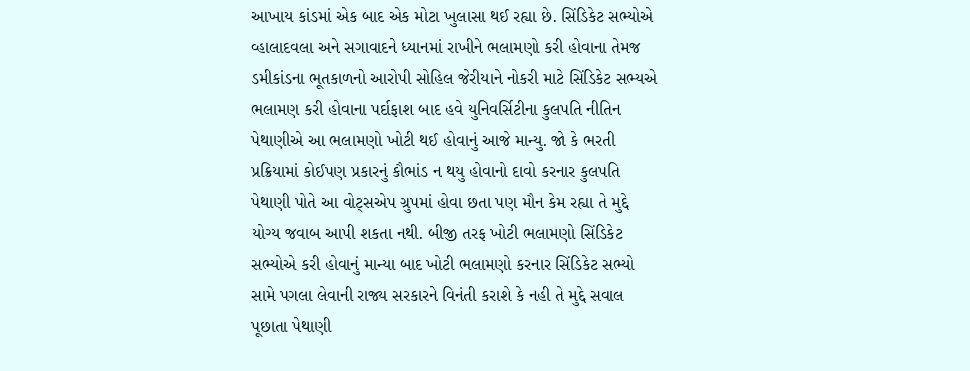આખાય કાંડમાં એક બાદ એક મોટા ખુલાસા થઈ રહ્યા છે. સિંડિકેટ સભ્યોએ વ્હાલાદવલા અને સગાવાદને ધ્યાનમાં રાખીને ભલામણો કરી હોવાના તેમજ ડમીકાંડના ભૂતકાળનો આરોપી સોહિલ જેરીયાને નોકરી માટે સિંડિકેટ સભ્યએ ભલામણ કરી હોવાના પર્દાફાશ બાદ હવે યુનિવર્સિટીના કુલપતિ નીતિન પેથાણીએ આ ભલામણો ખોટી થઈ હોવાનું આજે માન્યુ. જો કે ભરતી પ્રક્રિયામાં કોઈપણ પ્રકારનું કૌભાંડ ન થયુ હોવાનો દાવો કરનાર કુલપતિ પેથાણી પોતે આ વોટ્સએપ ગ્રુપમાં હોવા છતા પણ મૌન કેમ રહ્યા તે મુદ્દે યોગ્ય જવાબ આપી શકતા નથી. બીજી તરફ ખોટી ભલામણો સિંડિકેટ સભ્યોએ કરી હોવાનું માન્યા બાદ ખોટી ભલામણો કરનાર સિંડિકેટ સભ્યો સામે પગલા લેવાની રાજ્ય સરકારને વિનંતી કરાશે કે નહી તે મુદ્દે સવાલ પૂછાતા પેથાણી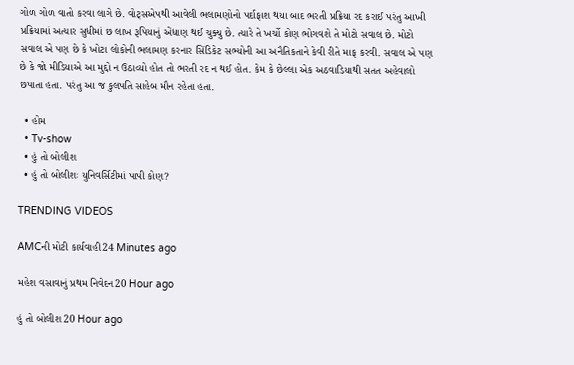ગોળ ગોળ વાતો કરવા લાગે છે. વોટ્સએપથી આવેલી ભલામણોનો પર્દાફાશ થયા બાદ ભરતી પ્રક્રિયા રદ કરાઈ પરંતુ આખી પ્રક્રિયામાં અત્યાર સુધીમાં છ લાખ રૂપિયાનું એંધાણ થઈ ચુક્યુ છે. ત્યારે તે ખર્ચો કોણ ભોગવશે તે મોટો સવાલ છે. મોટો સવાલ એ પણ છે કે ખોટા લોકોની ભલામણ કરનાર સિંડિકેટ સભ્યોની આ અનૈતિકતાને કેવી રીતે માફ કરવી. સવાલ એ પણ છે કે જો મીડિયાએ આ મુદ્દો ન ઉઠાવ્યો હોત તો ભરતી રદ ન થઈ હોત. કેમ કે છેલ્લા એક અઠવાડિયાથી સતત અહેવાલો છપાતા હતા. પરંતુ આ જ કુલપતિ સાહેબ મૌન રહેતા હતા.

  • હોમ
  • Tv-show
  • હું તો બોલીશ
  • હું તો બોલીશઃ યુનિવર્સિટીમાં પાપી કોણ?

TRENDING VIDEOS

AMCની મોટી કાર્યવાહી24 Minutes ago

મહેશ વસાવાનું પ્રથમ નિવેદન20 Hour ago

હું તો બોલીશ20 Hour ago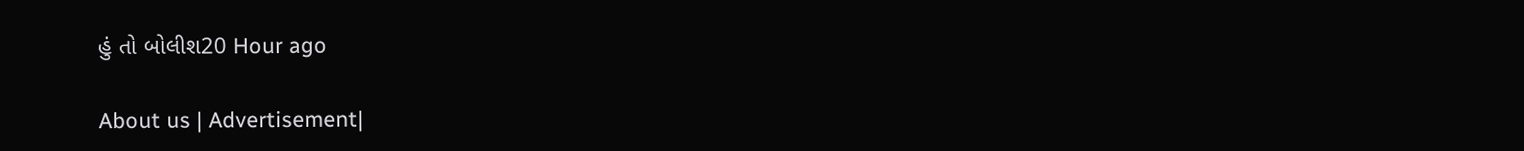હું તો બોલીશ20 Hour ago

About us | Advertisement|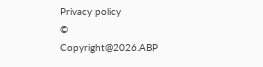Privacy policy
© Copyright@2026.ABP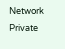Network Private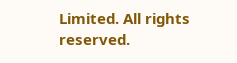Limited. All rights reserved.